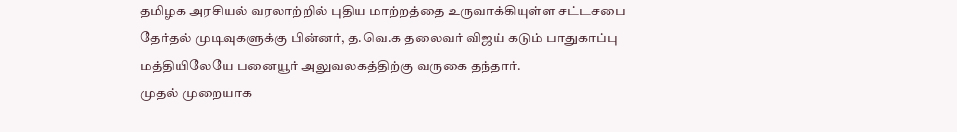தமிழக அரசியல் வரலாற்றில் புதிய மாற்றத்தை உருவாக்கியுள்ள சட்டசபை தேர்தல் முடிவுகளுக்கு பின்னர், த.வெ.க தலைவர் விஜய் கடும் பாதுகாப்பு மத்தியிலேயே பனையூர் அலுவலகத்திற்கு வருகை தந்தார்.
முதல் முறையாக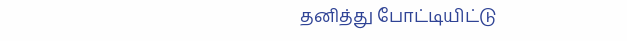தனித்து போட்டியிட்டு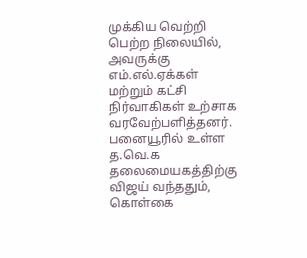முக்கிய வெற்றி பெற்ற நிலையில், அவருக்கு எம்.எல்.ஏக்கள் மற்றும் கட்சி நிர்வாகிகள் உற்சாக வரவேற்பளித்தனர்.
பனையூரில் உள்ள த.வெ.க தலைமையகத்திற்கு விஜய் வந்ததும், கொள்கை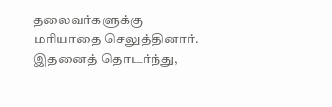தலைவர்களுக்கு மரியாதை செலுத்தினார்.
இதனைத் தொடர்ந்து,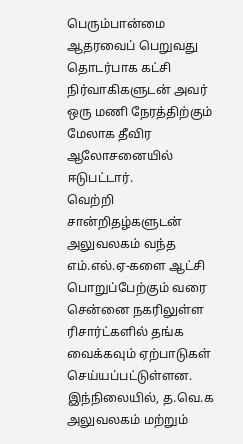பெரும்பான்மை ஆதரவைப் பெறுவது தொடர்பாக கட்சி நிர்வாகிகளுடன் அவர் ஒரு மணி நேரத்திற்கும் மேலாக தீவிர ஆலோசனையில் ஈடுபட்டார்.
வெற்றி சான்றிதழ்களுடன் அலுவலகம் வந்த எம்.எல்.ஏ-களை ஆட்சி பொறுப்பேற்கும் வரை சென்னை நகரிலுள்ள ரிசார்ட்களில் தங்க வைக்கவும் ஏற்பாடுகள் செய்யப்பட்டுள்ளன.
இந்நிலையில், த.வெ.க அலுவலகம் மற்றும்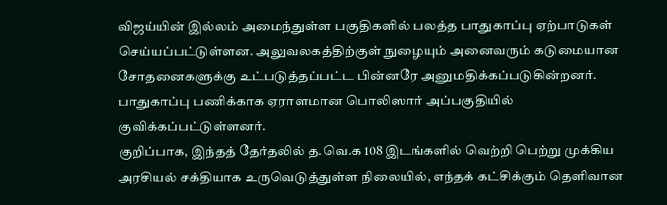விஜய்யின் இல்லம் அமைந்துள்ள பகுதிகளில் பலத்த பாதுகாப்பு ஏற்பாடுகள் செய்யப்பட்டுள்ளன. அலுவலகத்திற்குள் நுழையும் அனைவரும் கடுமையான சோதனைகளுக்கு உட்படுத்தப்பட்ட பின்னரே அனுமதிக்கப்படுகின்றனர். பாதுகாப்பு பணிக்காக ஏராளமான பொலிஸார் அப்பகுதியில் குவிக்கப்பட்டுள்ளனர்.
குறிப்பாக, இந்தத் தேர்தலில் த.வெ.க 108 இடங்களில் வெற்றி பெற்று முக்கிய அரசியல் சக்தியாக உருவெடுத்துள்ள நிலையில், எந்தக் கட்சிக்கும் தெளிவான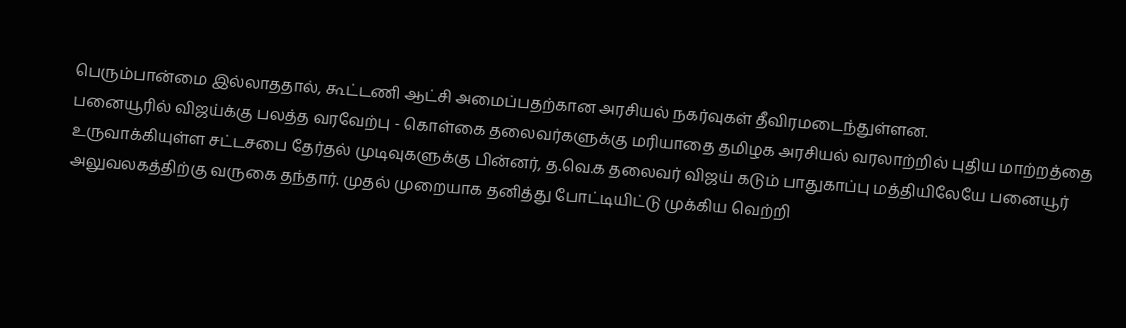பெரும்பான்மை இல்லாததால், கூட்டணி ஆட்சி அமைப்பதற்கான அரசியல் நகர்வுகள் தீவிரமடைந்துள்ளன.
பனையூரில் விஜய்க்கு பலத்த வரவேற்பு - கொள்கை தலைவர்களுக்கு மரியாதை தமிழக அரசியல் வரலாற்றில் புதிய மாற்றத்தை உருவாக்கியுள்ள சட்டசபை தேர்தல் முடிவுகளுக்கு பின்னர், த.வெ.க தலைவர் விஜய் கடும் பாதுகாப்பு மத்தியிலேயே பனையூர் அலுவலகத்திற்கு வருகை தந்தார். முதல் முறையாக தனித்து போட்டியிட்டு முக்கிய வெற்றி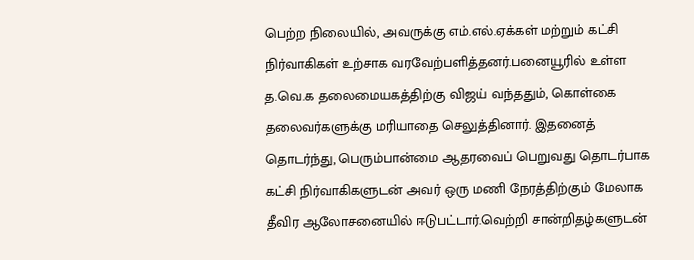பெற்ற நிலையில், அவருக்கு எம்.எல்.ஏக்கள் மற்றும் கட்சி நிர்வாகிகள் உற்சாக வரவேற்பளித்தனர்.பனையூரில் உள்ள த.வெ.க தலைமையகத்திற்கு விஜய் வந்ததும், கொள்கை தலைவர்களுக்கு மரியாதை செலுத்தினார். இதனைத் தொடர்ந்து, பெரும்பான்மை ஆதரவைப் பெறுவது தொடர்பாக கட்சி நிர்வாகிகளுடன் அவர் ஒரு மணி நேரத்திற்கும் மேலாக தீவிர ஆலோசனையில் ஈடுபட்டார்.வெற்றி சான்றிதழ்களுடன்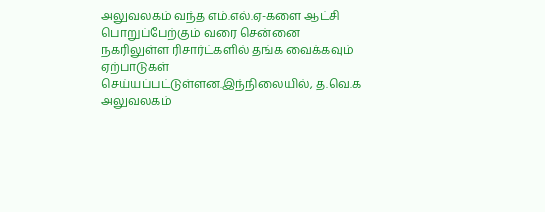அலுவலகம் வந்த எம்.எல்.ஏ-களை ஆட்சி பொறுப்பேற்கும் வரை சென்னை நகரிலுள்ள ரிசார்ட்களில் தங்க வைக்கவும் ஏற்பாடுகள் செய்யப்பட்டுள்ளன.இந்நிலையில், த.வெ.க அலுவலகம்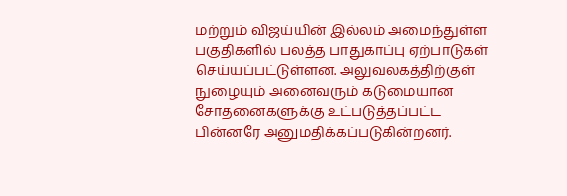மற்றும் விஜய்யின் இல்லம் அமைந்துள்ள பகுதிகளில் பலத்த பாதுகாப்பு ஏற்பாடுகள் செய்யப்பட்டுள்ளன. அலுவலகத்திற்குள் நுழையும் அனைவரும் கடுமையான சோதனைகளுக்கு உட்படுத்தப்பட்ட பின்னரே அனுமதிக்கப்படுகின்றனர்.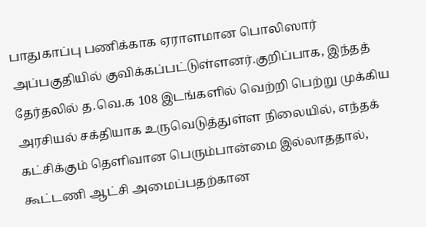பாதுகாப்பு பணிக்காக ஏராளமான பொலிஸார் அப்பகுதியில் குவிக்கப்பட்டுள்ளனர்.குறிப்பாக, இந்தத் தேர்தலில் த.வெ.க 108 இடங்களில் வெற்றி பெற்று முக்கிய அரசியல் சக்தியாக உருவெடுத்துள்ள நிலையில், எந்தக் கட்சிக்கும் தெளிவான பெரும்பான்மை இல்லாததால், கூட்டணி ஆட்சி அமைப்பதற்கான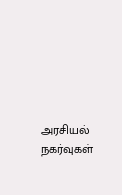அரசியல் நகர்வுகள்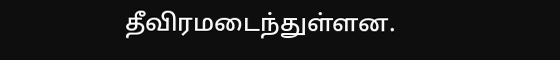தீவிரமடைந்துள்ளன.